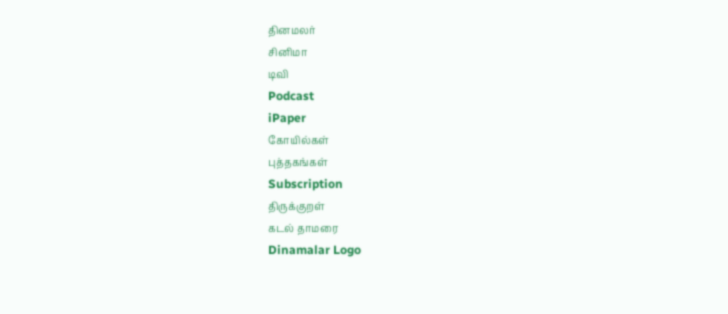தினமலர்
சினிமா
டிவி
Podcast
iPaper
கோயில்கள்
புத்தகங்கள்
Subscription
திருக்குறள்
கடல் தாமரை
Dinamalar Logo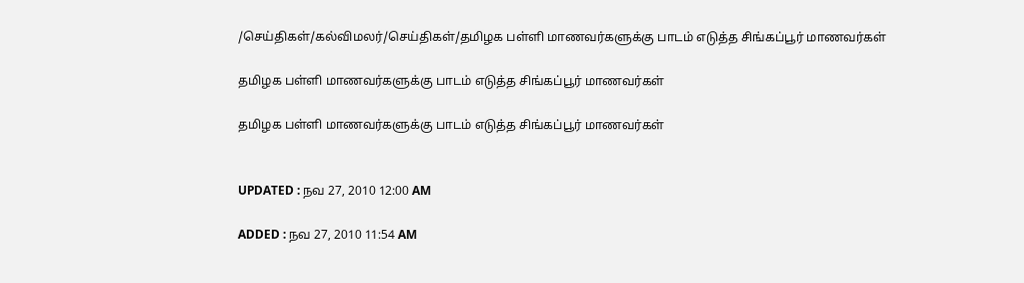/செய்திகள்/கல்விமலர்/செய்திகள்/தமிழக பள்ளி மாணவர்களுக்கு பாடம் எடுத்த சிங்கப்பூர் மாணவர்கள்

தமிழக பள்ளி மாணவர்களுக்கு பாடம் எடுத்த சிங்கப்பூர் மாணவர்கள்

தமிழக பள்ளி மாணவர்களுக்கு பாடம் எடுத்த சிங்கப்பூர் மாணவர்கள்


UPDATED : நவ 27, 2010 12:00 AM

ADDED : நவ 27, 2010 11:54 AM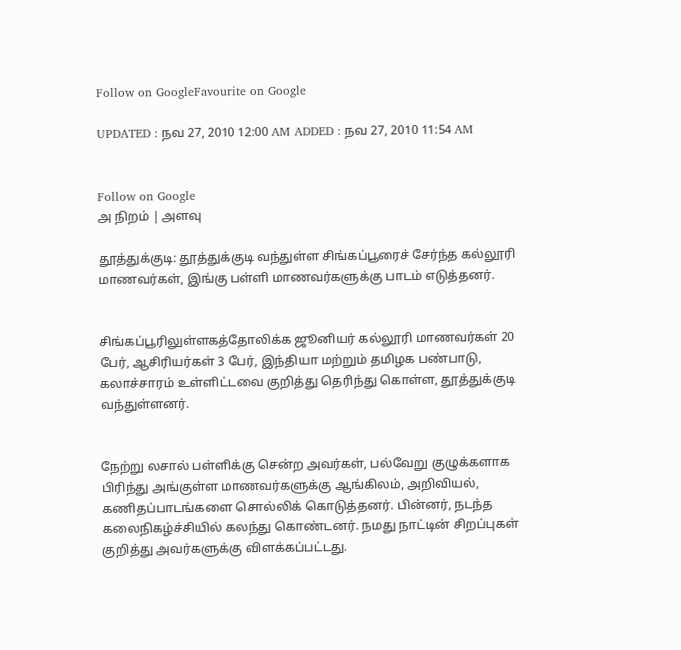Follow on GoogleFavourite on Google

UPDATED : நவ 27, 2010 12:00 AM ADDED : நவ 27, 2010 11:54 AM


Follow on Google
அ நிறம் | அளவு

தூத்துக்குடி: தூத்துக்குடி வந்துள்ள சிங்கப்பூரைச் சேர்ந்த கல்லூரி மாணவர்கள், இங்கு பள்ளி மாணவர்களுக்கு பாடம் எடுத்தனர்.


சிங்கப்பூரிலுள்ளகத்தோலிக்க ஜூனியர் கல்லூரி மாணவர்கள் 20 பேர், ஆசிரியர்கள் 3 பேர், இந்தியா மற்றும் தமிழக பண்பாடு, கலாச்சாரம் உள்ளிட்டவை குறித்து தெரிந்து கொள்ள, தூத்துக்குடி வந்துள்ளனர்.


நேற்று லசால் பள்ளிக்கு சென்ற அவர்கள், பல்வேறு குழுக்களாக பிரிந்து அங்குள்ள மாணவர்களுக்கு ஆங்கிலம், அறிவியல், கணிதப்பாடங்களை சொல்லிக் கொடுத்தனர். பின்னர், நடந்த கலைநிகழ்ச்சியில் கலந்து கொண்டனர். நமது நாட்டின் சிறப்புகள் குறித்து அவர்களுக்கு விளக்கப்பட்டது.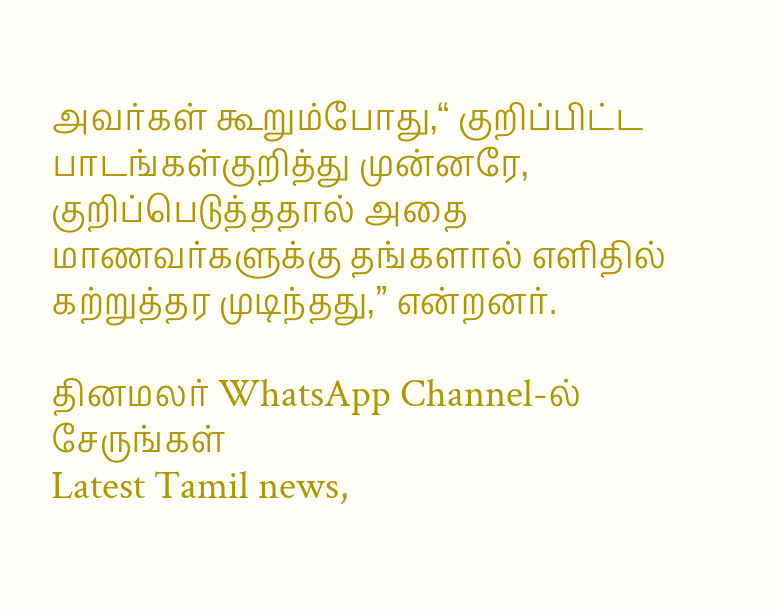அவர்கள் கூறும்போது,“ குறிப்பிட்ட பாடங்கள்குறித்து முன்னரே, குறிப்பெடுத்ததால் அதை மாணவர்களுக்கு தங்களால் எளிதில் கற்றுத்தர முடிந்தது,” என்றனர்.

தினமலர் WhatsApp Channel-ல் சேருங்கள்
Latest Tamil news,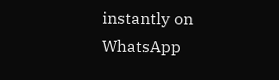instantly on WhatsApp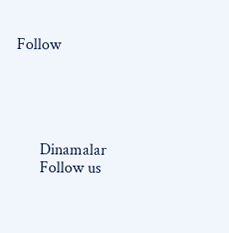Follow





      Dinamalar
      Follow us